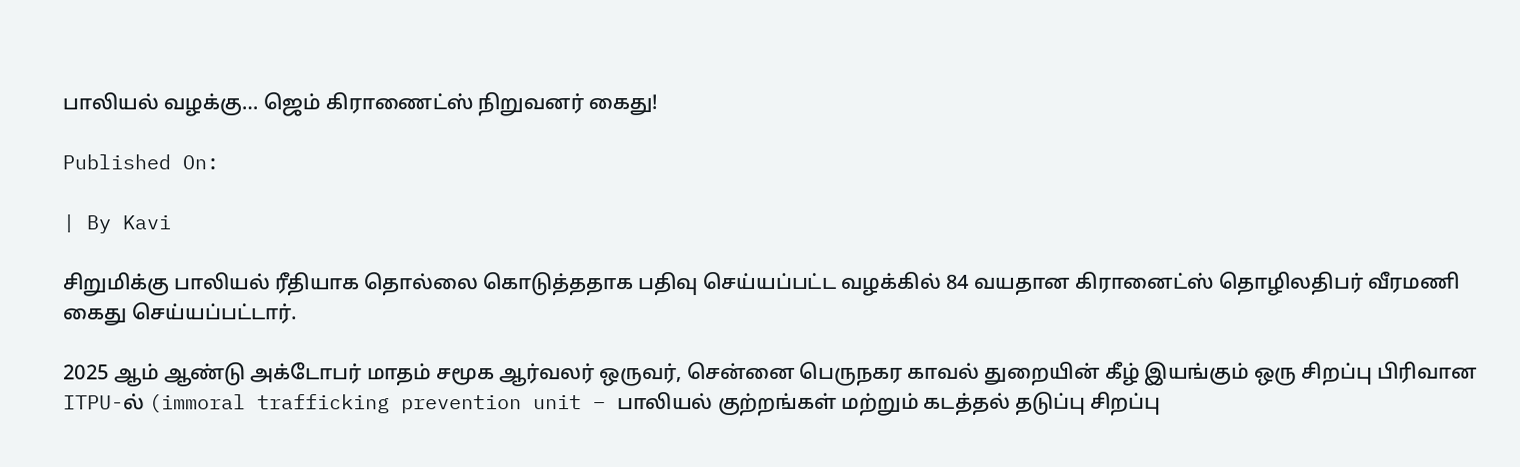பாலியல் வழக்கு… ஜெம் கிராணைட்ஸ் நிறுவனர் கைது!

Published On:

| By Kavi

சிறுமிக்கு பாலியல் ரீதியாக தொல்லை கொடுத்ததாக பதிவு செய்யப்பட்ட வழக்கில் 84 வயதான கிரானைட்ஸ் தொழிலதிபர் வீரமணி கைது செய்யப்பட்டார்.

2025 ஆம் ஆண்டு அக்டோபர் மாதம் சமூக ஆர்வலர் ஒருவர், சென்னை பெருநகர காவல் துறையின் கீழ் இயங்கும் ஒரு சிறப்பு பிரிவான ITPU-ல் (immoral trafficking prevention unit – பாலியல் குற்றங்கள் மற்றும் கடத்தல் தடுப்பு சிறப்பு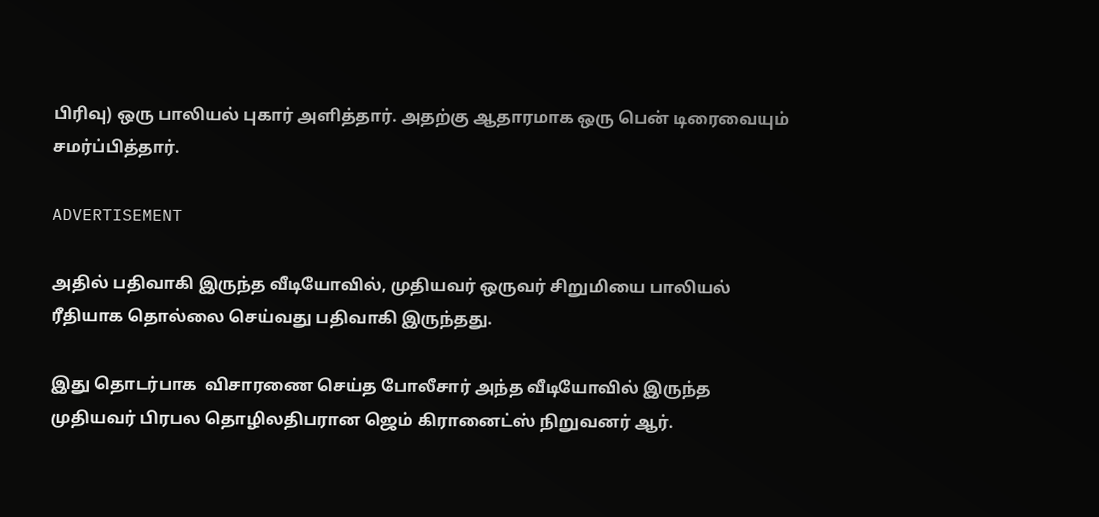பிரிவு) ஒரு பாலியல் புகார் அளித்தார். அதற்கு ஆதாரமாக ஒரு பென் டிரைவையும் சமர்ப்பித்தார்.

ADVERTISEMENT

அதில் பதிவாகி இருந்த வீடியோவில், முதியவர் ஒருவர் சிறுமியை பாலியல் ரீதியாக தொல்லை செய்வது பதிவாகி இருந்தது.

இது தொடர்பாக  விசாரணை செய்த போலீசார் அந்த வீடியோவில் இருந்த முதியவர் பிரபல தொழிலதிபரான ஜெம் கிரானைட்ஸ் நிறுவனர் ஆர்.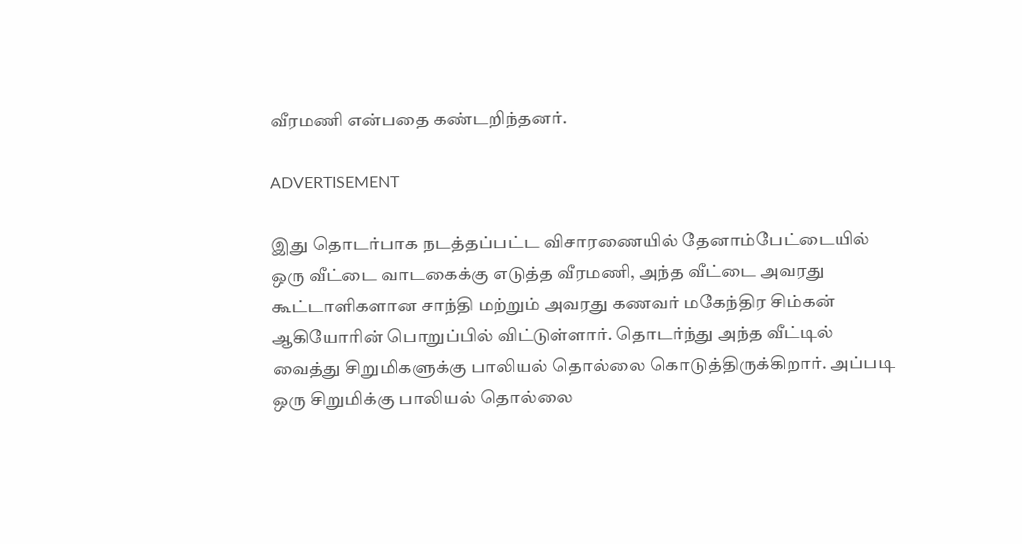வீரமணி என்பதை கண்டறிந்தனர்.

ADVERTISEMENT

இது தொடர்பாக நடத்தப்பட்ட விசாரணையில் தேனாம்பேட்டையில் ஒரு வீட்டை வாடகைக்கு எடுத்த வீரமணி, அந்த வீட்டை அவரது கூட்டாளிகளான சாந்தி மற்றும் அவரது கணவர் மகேந்திர சிம்கன் ஆகியோரின் பொறுப்பில் விட்டுள்ளார். தொடர்ந்து அந்த வீட்டில் வைத்து சிறுமிகளுக்கு பாலியல் தொல்லை கொடுத்திருக்கிறார். அப்படி ஒரு சிறுமிக்கு பாலியல் தொல்லை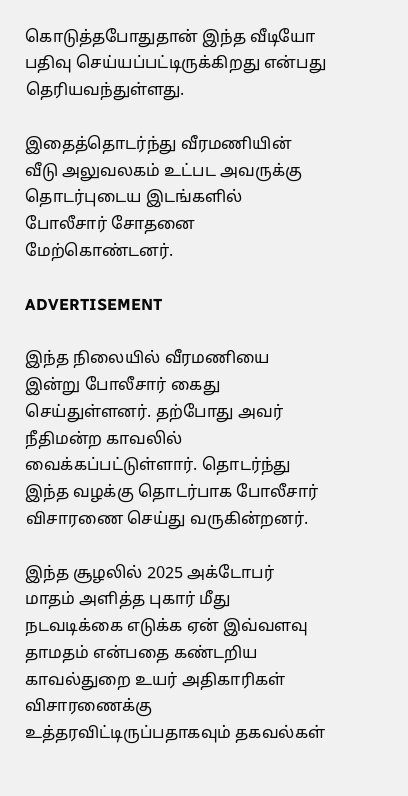கொடுத்தபோதுதான் இந்த வீடியோ பதிவு செய்யப்பட்டிருக்கிறது என்பது தெரியவந்துள்ளது.

இதைத்தொடர்ந்து வீரமணியின் வீடு அலுவலகம் உட்பட அவருக்கு தொடர்புடைய இடங்களில் போலீசார் சோதனை மேற்கொண்டனர்.

ADVERTISEMENT

இந்த நிலையில் வீரமணியை இன்று போலீசார் கைது செய்துள்ளனர். தற்போது அவர் நீதிமன்ற காவலில் வைக்கப்பட்டுள்ளார். தொடர்ந்து இந்த வழக்கு தொடர்பாக போலீசார் விசாரணை செய்து வருகின்றனர்.

இந்த சூழலில் 2025 அக்டோபர் மாதம் அளித்த புகார் மீது நடவடிக்கை எடுக்க ஏன் இவ்வளவு தாமதம் என்பதை கண்டறிய காவல்துறை உயர் அதிகாரிகள் விசாரணைக்கு உத்தரவிட்டிருப்பதாகவும் தகவல்கள்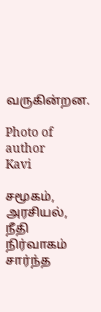வருகின்றன.

Photo of author
Kavi

சமூகம், அரசியல், நீதி நிர்வாகம் சார்ந்த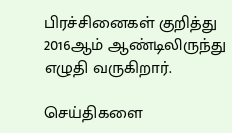பிரச்சினைகள் குறித்து 2016ஆம் ஆண்டிலிருந்து எழுதி வருகிறார்.

செய்திகளை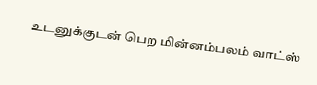உடனுக்குடன் பெற மின்னம்பலம் வாட்ஸ்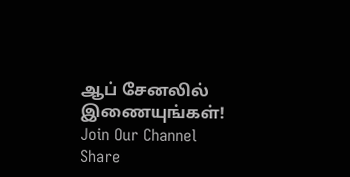ஆப் சேனலில் இணையுங்கள்!
Join Our Channel
Share